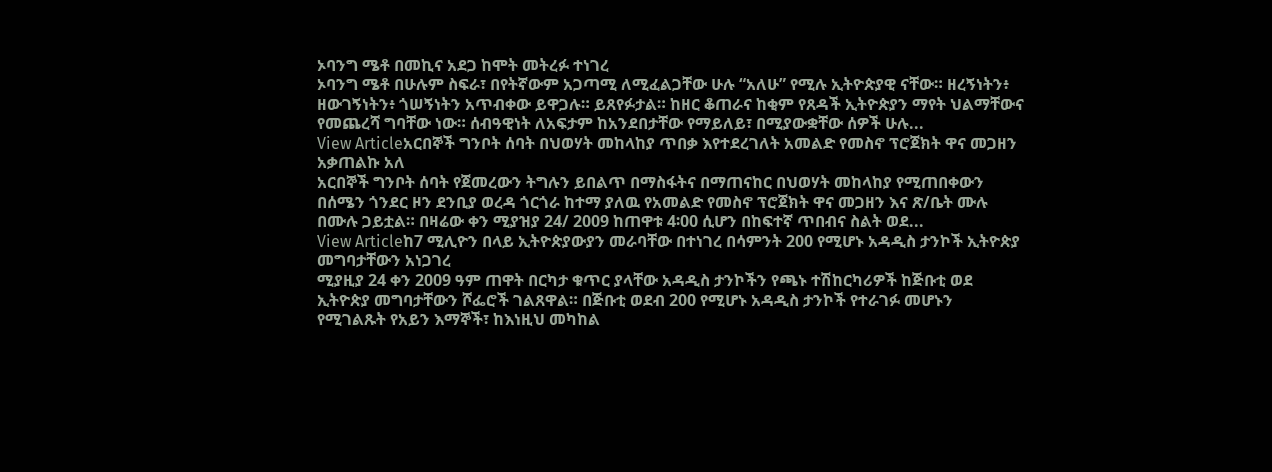ኦባንግ ሜቶ በመኪና አደጋ ከሞት መትረፉ ተነገረ
ኦባንግ ሜቶ በሁሉም ስፍራ፣ በየትኛውም አጋጣሚ ለሚፈልጋቸው ሁሉ “አለሁ” የሚሉ ኢትዮጵያዊ ናቸው። ዘረኝነትን፥ ዘውገኝነትን፥ ጎሠኝነትን አጥብቀው ይዋጋሉ። ይጸየፉታል። ከዘር ቆጠራና ከቂም የጸዳች ኢትዮጵያን ማየት ህልማቸውና የመጨረሻ ግባቸው ነው። ሰብዓዊነት ለአፍታም ከአንደበታቸው የማይለይ፣ በሚያውቋቸው ሰዎች ሁሉ...
View Articleአርበኞች ግንቦት ሰባት በህወሃት መከላከያ ጥበቃ እየተደረገለት አመልድ የመስኖ ፕሮጀክት ዋና መጋዘን አቃጠልኩ አለ
አርበኞች ግንቦት ሰባት የጀመረውን ትግሉን ይበልጥ በማስፋትና በማጠናከር በህወሃት መከላከያ የሚጠበቀውን በሰሜን ጎንደር ዞን ደንቢያ ወረዳ ጎርጎራ ከተማ ያለዉ የአመልድ የመስኖ ፕሮጀክት ዋና መጋዘን እና ጽ/ቤት ሙሉ በሙሉ ጋይቷል። በዛሬው ቀን ሚያዝያ 24/ 2009 ከጠዋቱ 4፡00 ሲሆን በከፍተኛ ጥበብና ስልት ወደ...
View Articleከ7 ሚሊዮን በላይ ኢትዮጵያውያን መራባቸው በተነገረ በሳምንት 200 የሚሆኑ አዳዲስ ታንኮች ኢትዮጵያ መግባታቸውን አነጋገረ
ሚያዚያ 24 ቀን 2009 ዓም ጠዋት በርካታ ቁጥር ያላቸው አዳዲስ ታንኮችን የጫኑ ተሽከርካሪዎች ከጅቡቲ ወደ ኢትዮጵያ መግባታቸውን ሾፌሮች ገልጸዋል። በጅቡቲ ወደብ 200 የሚሆኑ አዳዲስ ታንኮች የተራገፉ መሆኑን የሚገልጹት የአይን እማኞች፣ ከእነዚህ መካከል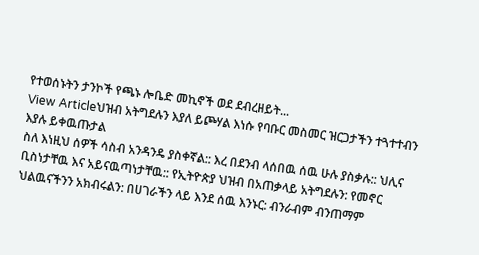የተወሰኑትን ታንኮች የጫኑ ሎቤድ መኪኖች ወደ ደብረዘይት...
View Articleህዝብ አትግደሉን እያለ ይጮሃል እነሱ የባቡር መስመር ዝርጋታችን ተጓተተብን እያሉ ይቀዉጡታል
ስለ እነዚህ ሰዎች ሳስብ አንዳንዴ ያስቀኛል:: እረ በደንብ ላሰበዉ ሰዉ ሁሉ ያስቃሉ:: ህሊና ቢስነታቸዉ እና አይናዉጣነታቸዉ:: የኢትዮጵያ ህዝብ በአጠቃላይ አትግደሉን: የመኖር ህልዉናችንን አክብሩልን: በሀገራችን ላይ እንደ ሰዉ እንኑር: ብንራብም ብንጠማም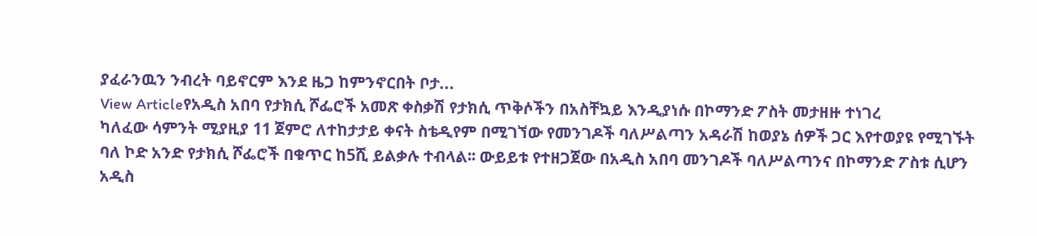ያፈራንዉን ንብረት ባይኖርም እንደ ዜጋ ከምንኖርበት ቦታ...
View Articleየአዲስ አበባ የታክሲ ሾፌሮች አመጽ ቀስቃሽ የታክሲ ጥቅሶችን በአስቸኳይ እንዲያነሱ በኮማንድ ፖስት መታዘዙ ተነገረ
ካለፈው ሳምንት ሚያዚያ 11 ጀምሮ ለተከታታይ ቀናት ስቴዲየም በሚገኘው የመንገዶች ባለሥልጣን አዳራሽ ከወያኔ ሰዎች ጋር እየተወያዩ የሚገኙት ባለ ኮድ አንድ የታክሲ ሾፌሮች በቁጥር ከ5ሺ ይልቃሉ ተብላል፡፡ ውይይቱ የተዘጋጀው በአዲስ አበባ መንገዶች ባለሥልጣንና በኮማንድ ፖስቱ ሲሆን አዲስ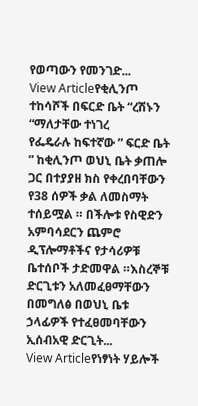የወጣውን የመንገድ...
View Articleየቂሊንጦ ተከሳሾች በፍርድ ቤት “ረሽኑን “ማለታቸው ተነገረ
የፌዴራሉ ከፍተኛው ” ፍርድ ቤት ” ከቂሊንጦ ወህኒ ቤት ቃጠሎ ጋር በተያያዘ ክስ የቀረበባቸውን የ38 ሰዎች ቃል ለመስማት ተሰይሟል ። በችሎቱ የስዊድን አምባሳደርን ጨምሮ ዲፕሎማቶችና የታሳሪዎቹ ቤተሰቦች ታድመዋል ።እስረኞቹ ድርጊቱን አለመፈፀማቸውን በመግለፅ በወህኒ ቤቱ ኃላፊዎች የተፈፀመባቸውን ኢሰብአዊ ድርጊት...
View Articleየነፃነት ሃይሎች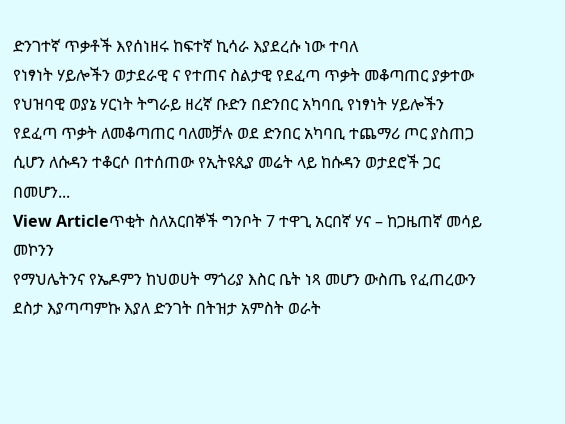ድንገተኛ ጥቃቶች እየሰነዘሩ ከፍተኛ ኪሳራ እያደረሱ ነው ተባለ
የነፃነት ሃይሎችን ወታደራዊ ና የተጠና ስልታዊ የደፈጣ ጥቃት መቆጣጠር ያቃተው የህዝባዊ ወያኔ ሃርነት ትግራይ ዘረኛ ቡድን በድንበር አካባቢ የነፃነት ሃይሎችን የደፈጣ ጥቃት ለመቆጣጠር ባለመቻሉ ወደ ድንበር አካባቢ ተጨማሪ ጦር ያስጠጋ ሲሆን ለሱዳን ተቆርሶ በተሰጠው የኢትዩጲያ መሬት ላይ ከሱዳን ወታደሮች ጋር በመሆን...
View Articleጥቂት ስለአርበኞች ግንቦት 7 ተዋጊ አርበኛ ሃና – ከጋዜጠኛ መሳይ መኮንን
የማህሌትንና የኤዶምን ከህወሀት ማጎሪያ እስር ቤት ነጻ መሆን ውስጤ የፈጠረውን ደስታ እያጣጣምኩ እያለ ድንገት በትዝታ አምስት ወራት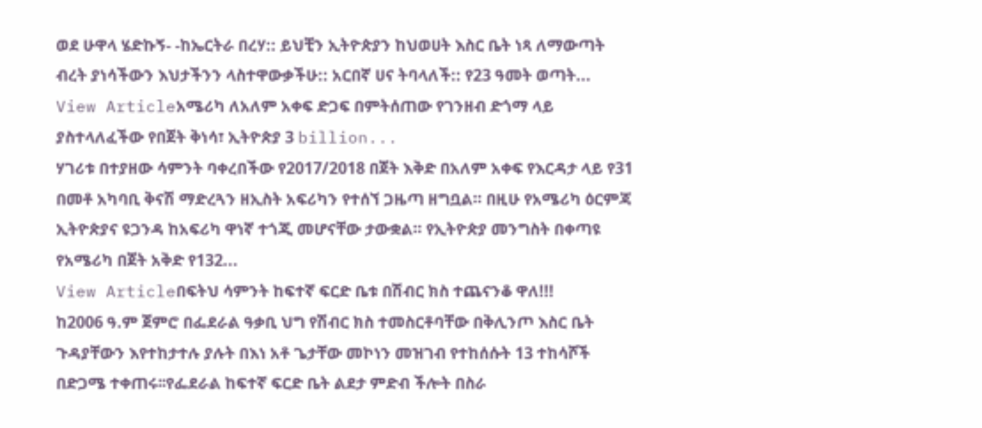ወደ ሁዋላ ሄድኩኝ- -ከኤርትራ በረሃ:: ይህቺን ኢትዮጵያን ከህወሀት እስር ቤት ነጻ ለማውጣት ብረት ያነሳችውን እህታችንን ላስተዋውቃችሁ:: አርበኛ ሀና ትባላለች:: የ23 ዓመት ወጣት...
View Articleአሜሪካ ለአለም አቀፍ ድጋፍ በምትሰጠው የገንዘብ ድጎማ ላይ ያስተላለፈችው የበጀት ቅነሳ፣ ኢትዮጵያ 3 billion...
ሃገሪቱ በተያዘው ሳምንት ባቀረበችው የ2017/2018 በጀት እቅድ በአለም አቀፍ የእርዳታ ላይ የ31 በመቶ አካባቢ ቅናሽ ማድረጓን ዘኢስት አፍሪካን የተሰኘ ጋዜጣ ዘግቧል። በዚሁ የአሜሪካ ዕርምጃ ኢትዮጵያና ዩጋንዳ ከአፍሪካ ዋነኛ ተጎጂ መሆናቸው ታውቋል። የኢትዮጵያ መንግስት በቀጣዩ የአሜሪካ በጀት አቅድ የ132...
View Articleበፍትህ ሳምንት ከፍተኛ ፍርድ ቤቱ በሽብር ክስ ተጨናንቆ ዋለ!!!
ከ2006 ዓ.ም ጀምሮ በፌደራል ዓቃቢ ህግ የሽብር ክስ ተመስርቶባቸው በቅሊንጦ እስር ቤት ጉዳያቸውን እየተከታተሉ ያሉት በእነ አቶ ጌታቸው መኮነን መዝገብ የተከሰሱት 13 ተከሳሾች በድጋሜ ተቀጠሩ፡፡የፌደራል ከፍተኛ ፍርድ ቤት ልደታ ምድብ ችሎት በስራ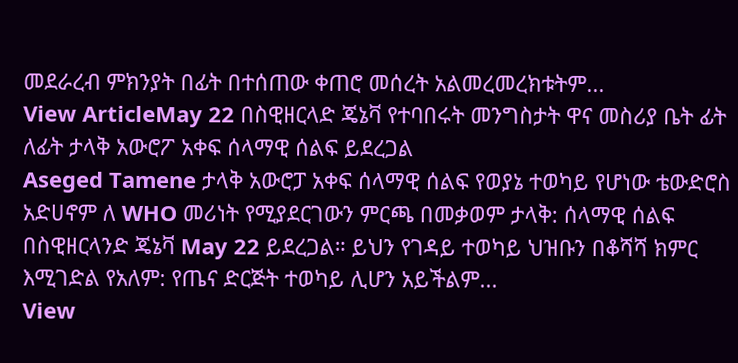መደራረብ ምክንያት በፊት በተሰጠው ቀጠሮ መሰረት አልመረመረክቱትም...
View ArticleMay 22 በስዊዘርላድ ጄኔቫ የተባበሩት መንግስታት ዋና መስሪያ ቤት ፊት ለፊት ታላቅ አውሮፖ አቀፍ ሰላማዊ ሰልፍ ይደረጋል
Aseged Tamene ታላቅ አውሮፓ አቀፍ ሰላማዊ ሰልፍ የወያኔ ተወካይ የሆነው ቴውድሮስ አድሀኖም ለ WHO መሪነት የሚያደርገውን ምርጫ በመቃወም ታላቅ: ሰላማዊ ሰልፍ በስዊዘርላንድ ጄኔቫ May 22 ይደረጋል። ይህን የገዳይ ተወካይ ህዝቡን በቆሻሻ ክምር እሚገድል የአለም: የጤና ድርጅት ተወካይ ሊሆን አይችልም...
View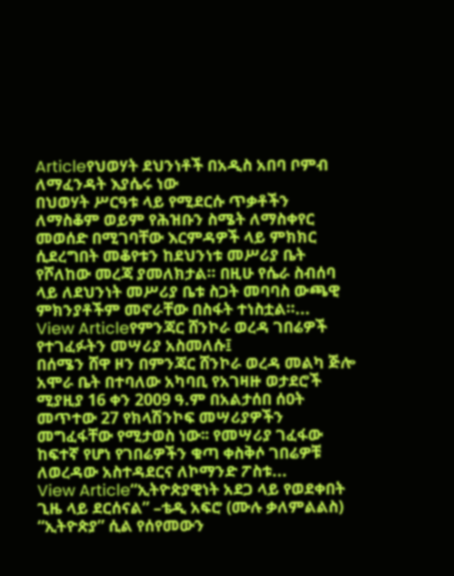Articleየህወሃት ደህንነቶች በአዲስ አበባ ቦምብ ለማፈንዳት እያሴሩ ነው
በህወሃት ሥርዓቱ ላይ የሚደርሱ ጥቃቶችን ለማስቆም ወይም የሕዝቡን ስሜት ለማስቀየር መወሰድ በሚገባቸው እርምዳዎች ላይ ምክክር ሲደረግበት መቆየቱን ከደህንነቱ መሥሪያ ቤት የሾለከው መረጃ ያመለክታል። በዚሁ የሴራ ስብሰባ ላይ ለደህንነት መሥሪያ ቤቱ ስጋት መባባስ ውጫዊ ምክንያቶችም መኖራቸው በስፋት ተነስቷል።...
View Articleየምንጃር ሸንኮራ ወረዳ ገበሬዎች የተገፈፉትን መሣሪያ አስመለሱ፤
በሰሜን ሸዋ ዞን በምንጃር ሸንኮራ ወረዳ መልካ ጅሎ አሞራ ቤት በተባለው አካባቢ የአገዛዙ ወታደሮች ሚያዚያ 16 ቀን 2009 ዓ.ም በአልታሰበ ሰዐት መጥተው 27 የክላሽንኮፍ መሣሪያዎችን መግፈፋቸው የሚታወስ ነው፡፡ የመሣሪያ ገፈፋው ከፍተኛ የሆነ የገበሬዎችን ቁጣ ቀስቅሶ ገበሬዎቹ ለወረዳው አስተዳደርና ለኮማንድ ፖስቱ...
View Article“ኢትዮጵያዊነት አደጋ ላይ የወደቀበት ጊዜ ላይ ደርሰናል” –ቴዲ አፍሮ (ሙሉ ቃለምልልስ)
“ኢትዮጵያ” ሲል የሰየመውን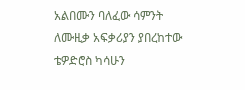አልበሙን ባለፈው ሳምንት ለሙዚቃ አፍቃሪያን ያበረከተው ቴዎድሮስ ካሳሁን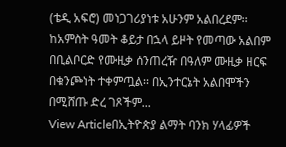(ቴዲ አፍሮ) መነጋገሪያነቱ አሁንም አልበረደም፡፡ ከአምስት ዓመት ቆይታ በኋላ ይዞት የመጣው አልበም በቢልቦርድ የሙዚቃ ሰንጠረዥ በዓለም ሙዚቃ ዘርፍ በቁንጮነት ተቀምጧል፡፡ በኢንተርኔት አልበሞችን በሚሸጡ ድረ ገጾችም...
View Articleበኢትዮጵያ ልማት ባንክ ሃላፊዎች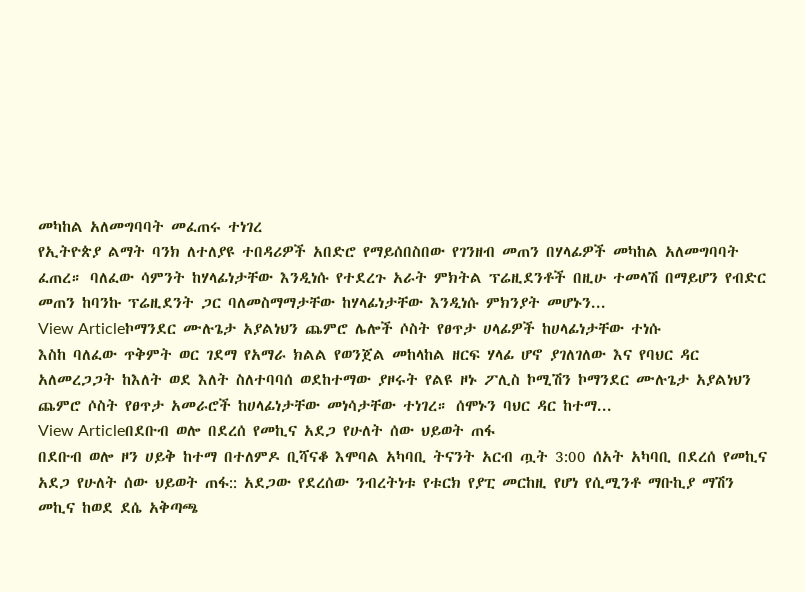መካከል አለመግባባት መፈጠሩ ተነገረ
የኢትዮጵያ ልማት ባንክ ለተለያዩ ተበዳሪዎች አበድሮ የማይሰበስበው የገንዘብ መጠን በሃላፊዎች መካከል አለመግባባት ፈጠረ። ባለፈው ሳምንት ከሃላፊነታቸው እንዲነሱ የተደረጉ አራት ምክትል ፕሬዚደንቶች በዚሁ ተመላሽ በማይሆን የብድር መጠን ከባንኩ ፕሬዚደንት ጋር ባለመስማማታቸው ከሃላፊነታቸው እንዲነሱ ምክንያት መሆኑን...
View Articleኮማንደር ሙሉጌታ አያልነህን ጨምሮ ሌሎች ሶስት የፀጥታ ሀላፊዎች ከሀላፊነታቸው ተነሱ
እስከ ባለፈው ጥቅምት ወር ገደማ የአማራ ክልል የወንጀል መከላከል ዘርፍ ሃላፊ ሆኖ ያገለገለው እና የባህር ዳር አለመረጋጋት ከእለት ወደ እለት ስለተባባሰ ወደከተማው ያዞሩት የልዩ ዞኑ ፖሊስ ኮሚሽን ኮማንደር ሙሉጌታ አያልነህን ጨምሮ ሶስት የፀጥታ አመራሮች ከሀላፊነታቸው መነሳታቸው ተነገረ። ሰሞኑን ባህር ዳር ከተማ...
View Articleበደቡብ ወሎ በደረሰ የመኪና አደጋ የሁለት ሰው ህይወት ጠፋ
በደቡብ ወሎ ዞን ሀይቅ ከተማ በተለምዶ ቢሻናቆ እሞባል አካባቢ ትናንት አርብ ጧት 3:00 ሰአት አካባቢ በደረሰ የመኪና አደጋ የሁለት ሰው ህይወት ጠፋ:: አደጋው የደረሰው ንብረትነቱ የቱርክ የያፒ መርከዚ የሆነ የሲሚንቶ ማቡኪያ ማሽን መኪና ከወደ ደሴ አቅጣጫ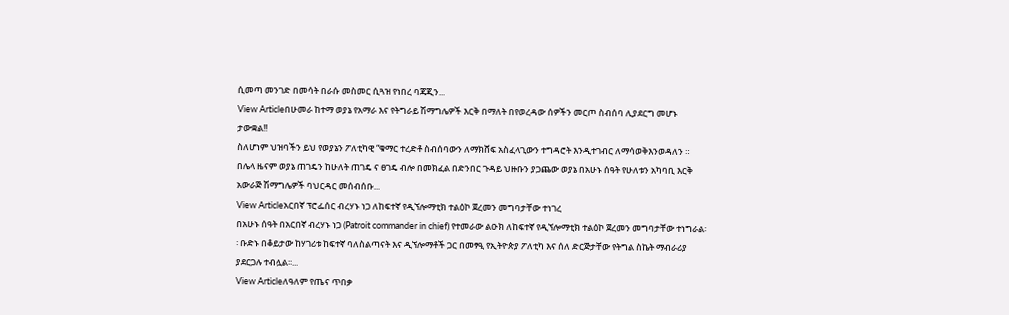ሲመጣ መንገድ በመሳት በራሱ መስመር ሲጓዝ የነበረ ባጃጂን...
View Articleበሁመራ ከተማ ወያኔ የአማራ እና የትግራይ ሽማግሌዎች እርቅ በማለት በየወረዳው ሰዎችን መርጦ ስብሰባ ሊያደርግ መሆኑ ታውቋል!!
ስለሆነም ህዝባችን ይህ የወያኔን ፖለቲካዊ “ቁማር ተረድቶ ስብሰባውን ለማክሸፍ አስፈላጊውን ተግዳሮት እንዲተገብር ለማሳወቅእንወዳለን ። በሌላ ዜናም ወያኔ ጠገዴን ከሁለት ጠገዴ ና ፀገዴ ብሎ በመክፈል በድንበር ጉዳይ ህዙቡን ያጋጨው ወያኔ በአሁኑ ሰዓት የሁለቱን አካባቢ እርቅ አውራጅ ሽማግሌዎች ባህርዳር መሰብሰቡ...
View Articleአርበኛ ፕሮፌሰር ብረሃኑ ነጋ ለከፍተኛ የዲኘሎማቲክ ተልዕኮ ጀረመን መግባታቸው ተነገረ
በአሁኑ ሰዓት በአርበኛ ብረሃኑ ነጋ (Patroit commander in chief) የተመራው ልዑክ ለከፍተኛ የዲኘሎማቲክ ተልዕኮ ጀረመን መግባታቸው ተነግራል፡፡ ቡድኑ በቆይታው ከሃገሪቱ ከፍተኛ ባለስልጣናት እና ዲኘሎማቶች ጋር በመፃዒ የኢትዮጵያ ፖለቲካ እና ሰለ ድርጅታቸው የትግል ስኬት ማብራሪያ ያደርጋሉ ተብሏል፡፡...
View Articleለዓለም የጤና ጥበቃ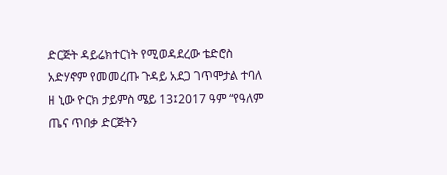ድርጅት ዳይሬክተርነት የሚወዳደረው ቴድሮስ አድሃኖም የመመረጡ ጉዳይ አደጋ ገጥሞታል ተባለ
ዘ ኒው ዮርክ ታይምስ ሜይ 13፤2017 ዓም “የዓለም ጤና ጥበቃ ድርጅትን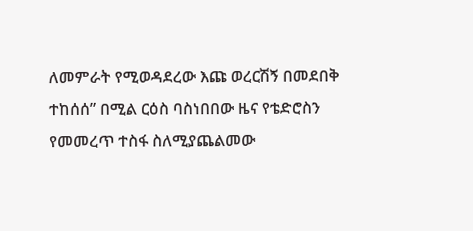ለመምራት የሚወዳደረው እጩ ወረርሽኝ በመደበቅ ተከሰሰ” በሚል ርዕስ ባስነበበው ዜና የቴድሮስን የመመረጥ ተስፋ ስለሚያጨልመው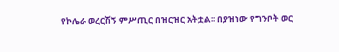የኮሌራ ወረርሽኝ ምሥጢር በዝርዝር አትቷል፡፡ በያዝነው የግንቦት ወር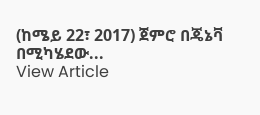(ከሜይ 22፣ 2017) ጀምሮ በጄኔቫ በሚካሄደው...
View Article